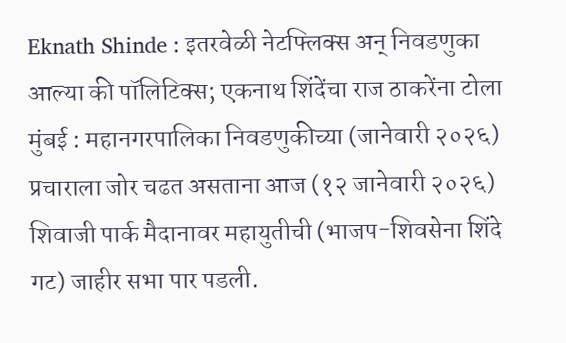Eknath Shinde : इतरवेळी नेटफ्लिक्स अन् निवडणुका आल्या की पॉलिटिक्स; एकनाथ शिंदेंचा राज ठाकरेंना टोला
मुंबई : महानगरपालिका निवडणुकीच्या (जानेवारी २०२६) प्रचाराला जोर चढत असताना आज (१२ जानेवारी २०२६) शिवाजी पार्क मैदानावर महायुतीची (भाजप-शिवसेना शिंदे गट) जाहीर सभा पार पडली.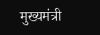मुख्यमंत्री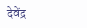देवेंद्र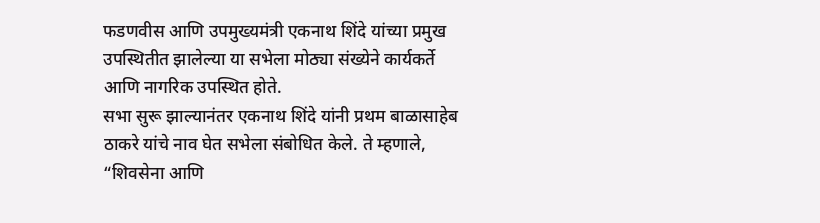फडणवीस आणि उपमुख्यमंत्री एकनाथ शिंदे यांच्या प्रमुख उपस्थितीत झालेल्या या सभेला मोठ्या संख्येने कार्यकर्ते आणि नागरिक उपस्थित होते.
सभा सुरू झाल्यानंतर एकनाथ शिंदे यांनी प्रथम बाळासाहेब ठाकरे यांचे नाव घेत सभेला संबोधित केले. ते म्हणाले, “शिवसेना आणि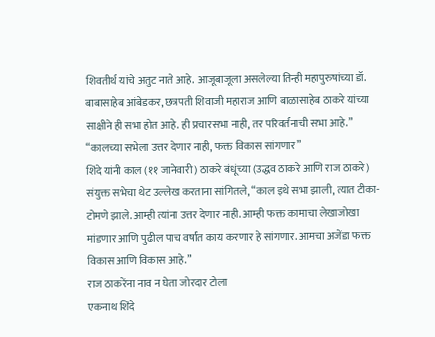शिवतीर्थ यांचे अतुट नाते आहे. आजूबाजूला असलेल्या तिन्ही महापुरुषांच्या डॉ. बाबासाहेब आंबेडकर, छत्रपती शिवाजी महाराज आणि बाळासाहेब ठाकरे यांच्या साक्षीने ही सभा होत आहे. ही प्रचारसभा नाही, तर परिवर्तनाची सभा आहे.”
“कालच्या सभेला उत्तर देणार नाही, फक्त विकास सांगणार”
शिंदे यांनी काल (११ जानेवारी) ठाकरे बंधूंच्या (उद्धव ठाकरे आणि राज ठाकरे) संयुक्त सभेचा थेट उल्लेख करताना सांगितले, “काल इथे सभा झाली, त्यात टीका-टोमणे झाले. आम्ही त्यांना उत्तर देणार नाही. आम्ही फक्त कामाचा लेखाजोखा मांडणार आणि पुढील पाच वर्षांत काय करणार हे सांगणार. आमचा अजेंडा फक्त विकास आणि विकास आहे.”
राज ठाकरेंना नाव न घेता जोरदार टोला
एकनाथ शिंदे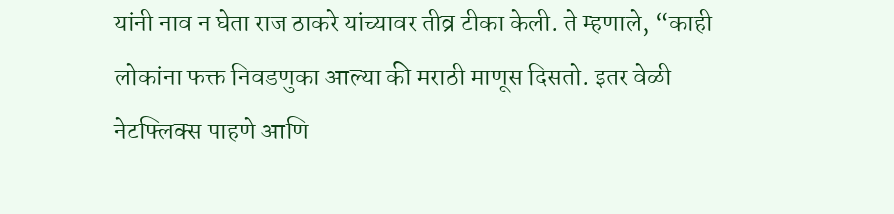यांनी नाव न घेता राज ठाकरे यांच्यावर तीव्र टीका केली. ते म्हणाले, “काही लोकांना फक्त निवडणुका आल्या की मराठी माणूस दिसतो. इतर वेळी नेटफ्लिक्स पाहणे आणि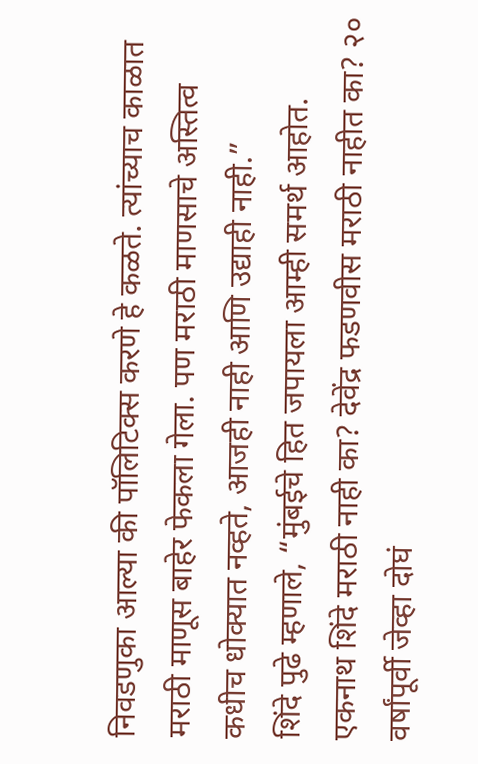निवडणुका आल्या की पॉलिटिक्स करणे हे कळते. त्यांच्याच काळात मराठी माणूस बाहेर फेकला गेला. पण मराठी माणसाचे अस्तित्व कधीच धोक्यात नव्हते, आजही नाही आणि उद्याही नाही.”
शिंदे पुढे म्हणाले, “मुंबईचे हित जपायला आम्ही समर्थ आहोत. एकनाथ शिंदे मराठी नाही का? देवेंद्र फडणवीस मराठी नाहीत का? २० वर्षांपूर्वी जेव्हा दोघं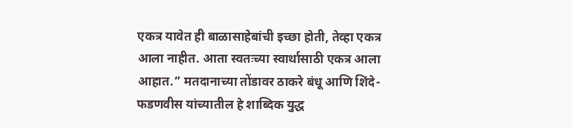एकत्र यावेत ही बाळासाहेबांची इच्छा होती, तेव्हा एकत्र आला नाहीत. आता स्वतःच्या स्वार्थासाठी एकत्र आला आहात.” मतदानाच्या तोंडावर ठाकरे बंधू आणि शिंदे-फडणवीस यांच्यातील हे शाब्दिक युद्ध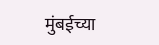मुंबईच्या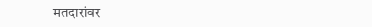मतदारांवर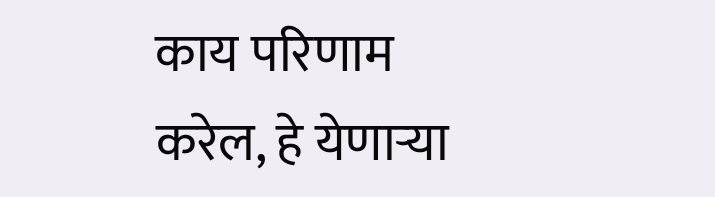काय परिणाम करेल, हे येणाऱ्या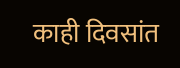काही दिवसांत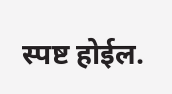स्पष्ट होईल.